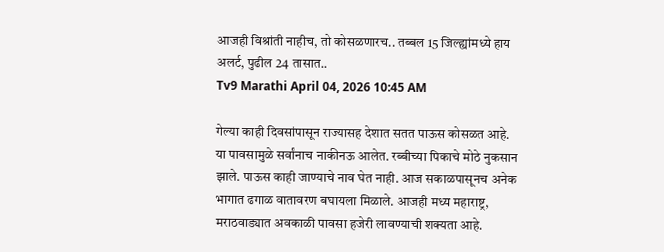आजही विश्रांती नाहीच, तो कोसळणारच.. तब्बल 15 जिल्ह्यांमध्ये हाय अलर्ट, पुढील 24 तासात..
Tv9 Marathi April 04, 2026 10:45 AM

गेल्या काही दिवसांपासून राज्यासह देशात सतत पाऊस कोसळत आहे. या पावसामुळे सर्वांनाच नाकीनऊ आलेत. रब्बीच्या पिकाचे मोठे नुकसान झाले. पाऊस काही जाण्याचे नाव घेत नाही. आज सकाळपासूनच अनेक भागात ढगाळ वातावरण बघायला मिळाले. आजही मध्य महाराष्ट्र, मराठवाड्यात अवकाळी पावसा हजेरी लावण्याची शक्यता आहे.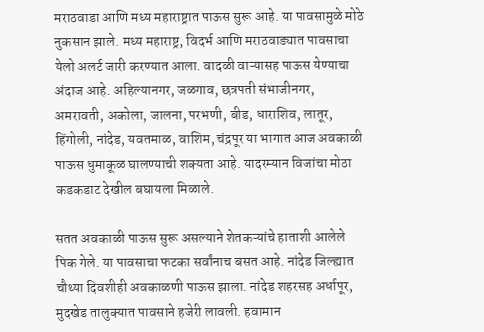मराठवाडा आणि मध्य महाराष्ट्रात पाऊस सुरू आहे. या पावसामुळे मोठे नुकसान झाले. मध्य महाराष्ट्र, विदर्भ आणि मराठवाड्यात पावसाचा येलो अलर्ट जारी करण्यात आला. वादळी वाऱ्यासह पाऊस येण्याचा अंदाज आहे. अहिल्यानगर, जळगाव, छत्रपती संभाजीनगर, अमरावती, अकोला, जालना, परभणी, बीड, धाराशिव, लातूर, हिंगोली, नांदेड, यवतमाळ, वाशिम, चंद्रपूर या भागात आज अवकाळी पाऊस धुमाकूळ घालण्याची शक्यता आहे. यादरम्यान विजांचा मोठा कडकडाट देखील बघायला मिळाले.

सतत अवकाळी पाऊस सुरू असल्याने शेतकऱ्यांचे हाताशी आलेले पिक गेले. या पावसाचा फटका सर्वांनाच बसत आहे. नांदेड जिल्ह्यात चौथ्या दिवशीही अवकाळणी पाऊस झाला. नांदेड शहरसह अर्धापूर, मुदखेड तालुक्यात पावसाने हजेरी लावली. हवामान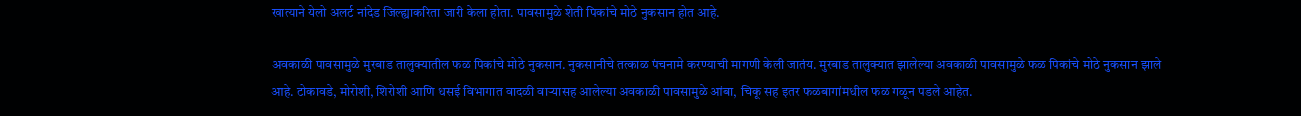खात्याने येलो अलर्ट नांदेड जिल्ह्याकरिता जारी केला होता. पावसामुळे शेती पिकांचे मोठे नुकसान होत आहे.

अवकाळी पावसामुळे मुरबाड तालुक्यातील फळ पिकांचे मोठे नुकसान. नुकसानीचे तत्काळ पंचनामे करण्याची मागणी केली जातंय. मुरबाड तालुक्यात झालेल्या अवकाळी पावसामुळे फळ पिकांचे मोठे नुकसान झाले आहे. टोकावडे, मोरोशी, शिरोशी आणि धसई विभागात वादळी वाऱ्यासह आलेल्या अवकाळी पावसामुळे आंबा, चिकू सह इतर फळबागांमधील फळ गळून पडले आहेत.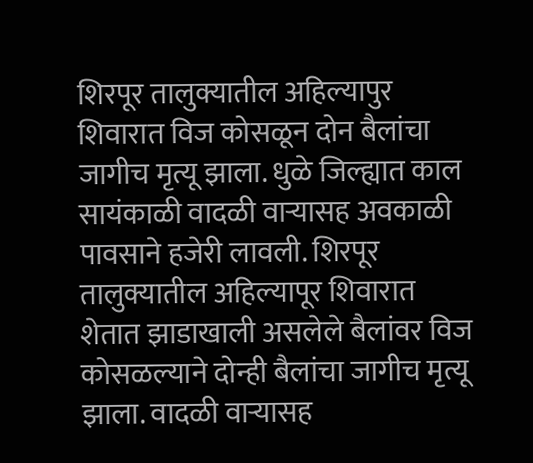शिरपूर तालुक्यातील अहिल्यापुर शिवारात विज कोसळून दोन बैलांचा जागीच मृत्यू झाला. धुळे जिल्ह्यात काल सायंकाळी वादळी वाऱ्यासह अवकाळी पावसाने हजेरी लावली. शिरपूर तालुक्यातील अहिल्यापूर शिवारात शेतात झाडाखाली असलेले बैलांवर विज कोसळल्याने दोन्ही बैलांचा जागीच मृत्यू झाला. वादळी वाऱ्यासह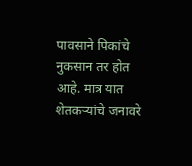पावसाने पिकांचे नुकसान तर होत आहे. मात्र यात शेतकऱ्यांचे जनावरे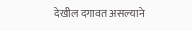देखील दगावत असल्याने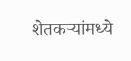शेतकऱ्यांमध्ये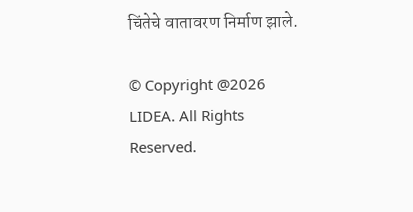चिंतेचे वातावरण निर्माण झाले.

© Copyright @2026 LIDEA. All Rights Reserved.